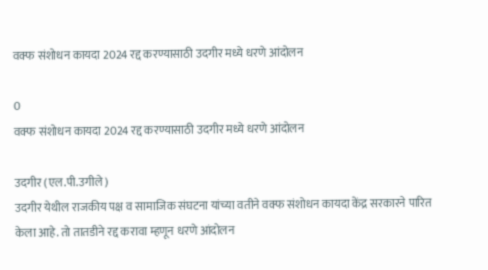वक्फ संशोधन कायदा 2024 रद्द करण्यासाठी उदगीर मध्ये धरणे आंदोलन

0
वक्फ संशोधन कायदा 2024 रद्द करण्यासाठी उदगीर मध्ये धरणे आंदोलन

उदगीर (एल.पी.उगीले)
उदगीर येथील राजकीय पक्ष व सामाजिक संघटना यांच्या वतीने वक्फ संशोधन कायदा केंद्र सरकारने पारित केला आहे. तो तातडीने रद्द करावा म्हणून धरणे आंदोलन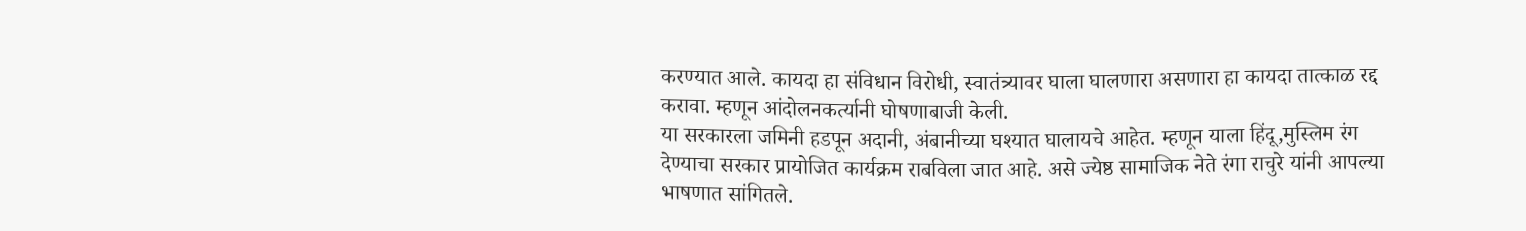करण्यात आले. कायदा हा संविधान विरोधी, स्वातंत्र्यावर घाला घालणारा असणारा हा कायदा तात्काळ रद्द करावा. म्हणून आंदोलनकर्त्यानी घोषणाबाजी केली.
या सरकारला जमिनी हडपून अदानी, अंबानीच्या घश्यात घालायचे आहेत. म्हणून याला हिंदू,मुस्लिम रंग देण्याचा सरकार प्रायोजित कार्यक्रम राबविला जात आहे. असे ज्येष्ठ सामाजिक नेते रंगा राचुरे यांनी आपल्या भाषणात सांगितले.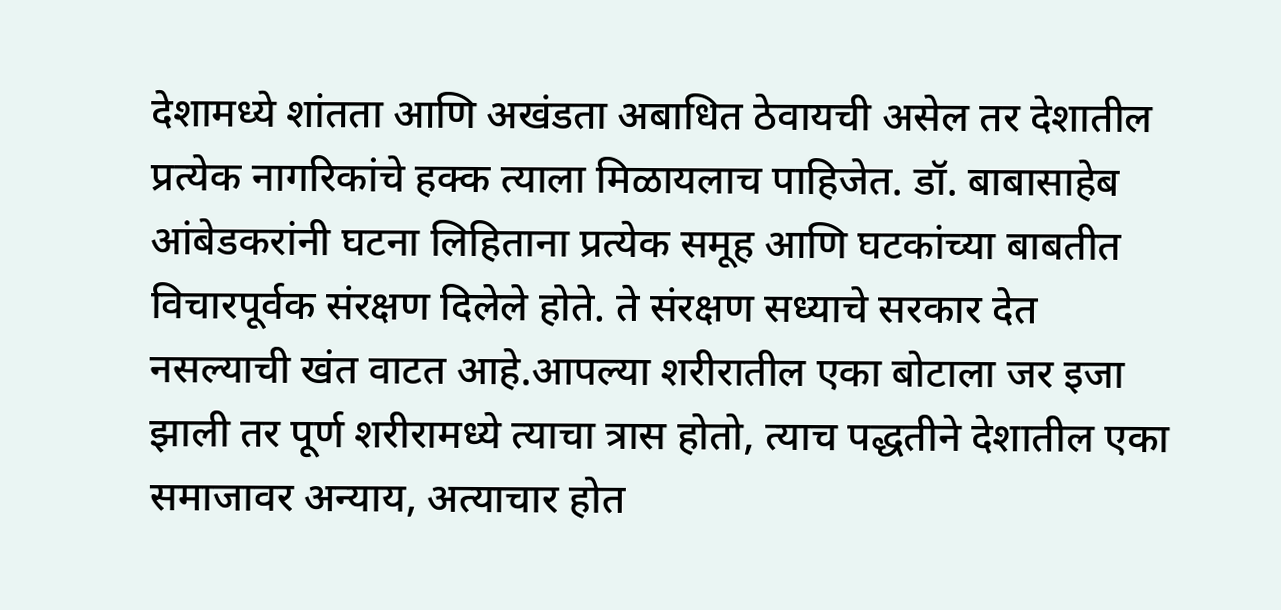देशामध्ये शांतता आणि अखंडता अबाधित ठेवायची असेल तर देशातील प्रत्येक नागरिकांचे हक्क त्याला मिळायलाच पाहिजेत. डॉ. बाबासाहेब आंबेडकरांनी घटना लिहिताना प्रत्येक समूह आणि घटकांच्या बाबतीत विचारपूर्वक संरक्षण दिलेले होते. ते संरक्षण सध्याचे सरकार देत नसल्याची खंत वाटत आहे.आपल्या शरीरातील एका बोटाला जर इजा झाली तर पूर्ण शरीरामध्ये त्याचा त्रास होतो, त्याच पद्धतीने देशातील एका समाजावर अन्याय, अत्याचार होत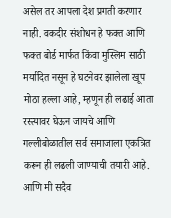असेल तर आपला देश प्रगती करणार नाही. वकदीर संशोधन हे फक्त आणि फक्त बोर्ड मार्फत किंवा मुस्लिम साठी मर्यादित नसून हे घटनेवर झालेला खूप मोठा हल्ला आहे, म्हणून ही लढाई आता रस्त्यावर घेऊन जायचे आणि गल्लीबोळातील सर्व समाजाला एकत्रित करून ही लढली जाण्याची तयारी आहे. आणि मी सदैव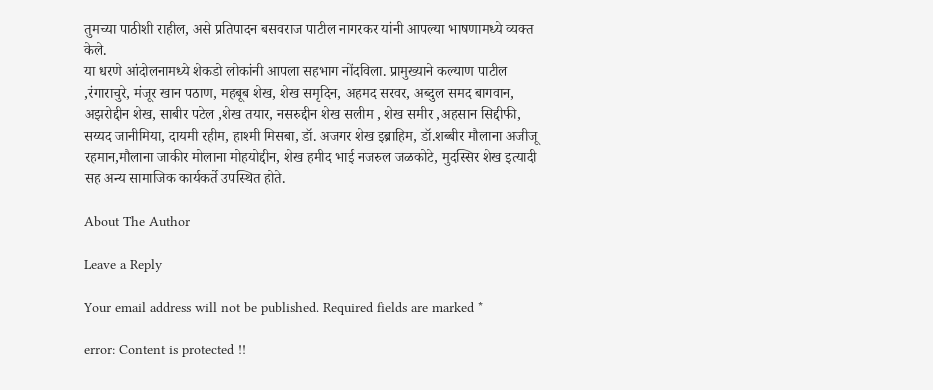तुमच्या पाठीशी राहील, असे प्रतिपादन बसवराज पाटील नागरकर यांनी आपल्या भाषणामध्ये व्यक्त केले.
या धरणे आंदोलनामध्ये शेकडो लोकांनी आपला सहभाग नोंदविला. प्रामुख्याने कल्याण पाटील ,रंगाराचुरे, मंजूर खान पठाण, महबूब शेख, शेख समृदिन, अहमद सरवर, अब्दुल समद बागवान, अझरोद्दीन शेख, साबीर पटेल ,शेख तयार, नसरुद्दीन शेख सलीम , शेख समीर ,अहसान सिद्दीफी, सय्यद जानीमिया, दायमी रहीम, हाश्मी मिसबा, डॉ. अजगर शेख इब्राहिम, डॉ.शब्बीर मौलाना अजीजू रहमान,मौलाना जाकीर मोलाना मोहयोद्दीन, शेख हमीद भाई नजरुल जळकोटे, मुदस्सिर शेख इत्यादी सह अन्य सामाजिक कार्यकर्ते उपस्थित होते.

About The Author

Leave a Reply

Your email address will not be published. Required fields are marked *

error: Content is protected !!